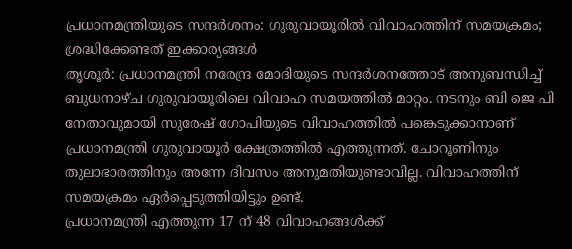പ്രധാനമന്ത്രിയുടെ സന്ദർശനം: ഗുരുവായൂരിൽ വിവാഹത്തിന് സമയക്രമം; ശ്രദ്ധിക്കേണ്ടത് ഇക്കാര്യങ്ങൾ
തൃശൂർ: പ്രധാനമന്ത്രി നരേന്ദ്ര മോദിയുടെ സന്ദർശനത്തോട് അനുബന്ധിച്ച് ബുധനാഴ്ച ഗുരുവായൂരിലെ വിവാഹ സമയത്തിൽ മാറ്റം. നടനും ബി ജെ പി നേതാവുമായി സുരേഷ് ഗോപിയുടെ വിവാഹത്തിൽ പങ്കെടുക്കാനാണ് പ്രധാനമന്ത്രി ഗുരുവായൂർ ക്ഷേത്രത്തിൽ എത്തുന്നത്. ചോറൂണിനും തുലാഭാരത്തിനും അന്നേ ദിവസം അനുമതിയുണ്ടാവില്ല. വിവാഹത്തിന് സമയക്രമം ഏർപ്പെടുത്തിയിട്ടും ഉണ്ട്.
പ്രധാനമന്ത്രി എത്തുന്ന 17 ന് 48 വിവാഹങ്ങൾക്ക്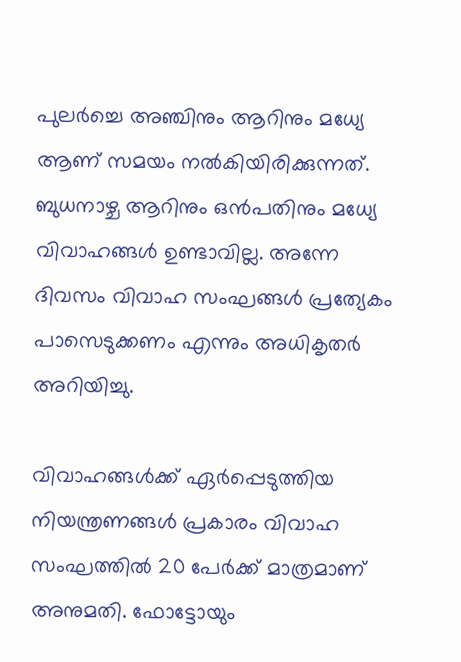പുലർച്ചെ അഞ്ചിനും ആറിനും മധ്യേ ആണ് സമയം നൽകിയിരിക്കുന്നത്. ബുധനാഴ്ച ആറിനും ഒൻപതിനും മധ്യേ വിവാഹങ്ങൾ ഉണ്ടാവില്ല. അന്നേ ദിവസം വിവാഹ സംഘങ്ങൾ പ്രത്യേകം പാസെടുക്കണം എന്നും അധികൃതർ അറിയിച്ചു.

വിവാഹങ്ങൾക്ക് ഏർപ്പെടുത്തിയ നിയന്ത്രണങ്ങൾ പ്രകാരം വിവാഹ സംഘത്തിൽ 20 പേർക്ക് മാത്രമാണ് അനുമതി. ഫോട്ടോയും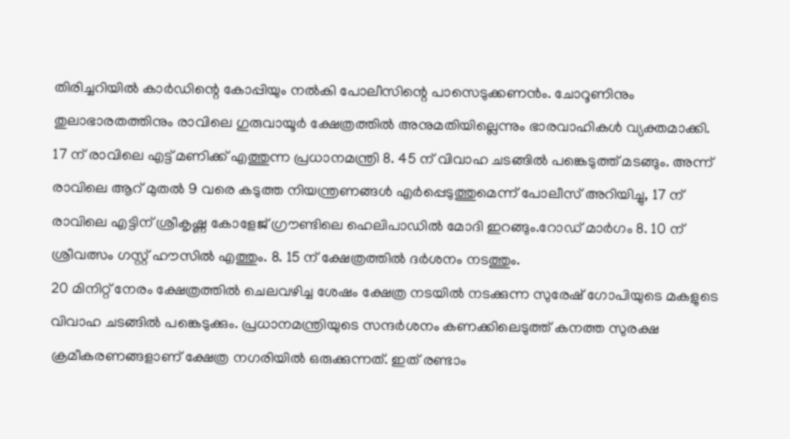തിരിച്ചറിയിൽ കാർഡിന്റെ കോപ്പിയും നൽകി പോലീസിന്റെ പാസെടുക്കണൻം. ചോറൂണിനും തുലാഭാരതത്തിനും രാവിലെ ഗുരുവായൂർ ക്ഷേത്രത്തിൽ അനുമതിയില്ലെന്നും ഭാരവാഹികൾ വ്യക്തമാക്കി.
17 ന് രാവിലെ എട്ട് മണിക്ക് എത്തുന്ന പ്രധാനമന്ത്രി 8. 45 ന് വിവാഹ ചടങ്ങിൽ പങ്കെടുത്ത് മടങ്ങും. അന്ന് രാവിലെ ആറ് മുതൽ 9 വരെ കടുത്ത നിയന്ത്രണങ്ങൾ എർപ്പെടുത്തുമെന്ന് പോലീസ് അറിയിച്ചു, 17 ന് രാവിലെ എട്ടിന് ശ്രീകൃഷ്ണ കോളേജ് ഗ്രൗണ്ടിലെ ഹെലിപാഡിൽ മോദി ഇറങ്ങും.റോഡ് മാർഗം 8. 10 ന് ശ്രീവത്സം ഗസ്റ്റ് ഹൗസിൽ എത്തും. 8. 15 ന് ക്ഷേത്രത്തിൽ ദർശനം നടത്തും.
20 മിനിറ്റ് നേരം ക്ഷേത്രത്തിൽ ചെലവഴിച്ച ശേഷം ക്ഷേത്ര നടയിൽ നടക്കുന്ന സുരേഷ് ഗോപിയുടെ മകളുടെ വിവാഹ ചടങ്ങിൽ പങ്കെടുക്കും. പ്രധാനമന്ത്രിയുടെ സന്ദർശനം കണക്കിലെടുത്ത് കനത്ത സുരക്ഷ ക്രമീകരണങ്ങളാണ് ക്ഷേത്ര നഗരിയിൽ ഒരുക്കുന്നത്. ഇത് രണ്ടാം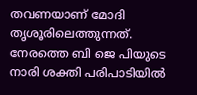തവണയാണ് മോദി തൃശൂരിലെത്തുന്നത്. നേരത്തെ ബി ജെ പിയുടെ നാരി ശക്തി പരിപാടിയിൽ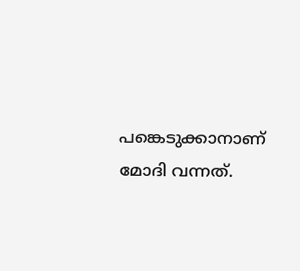പങ്കെടുക്കാനാണ് മോദി വന്നത്.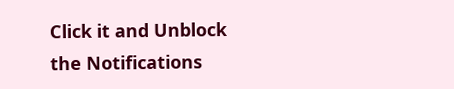Click it and Unblock the Notifications